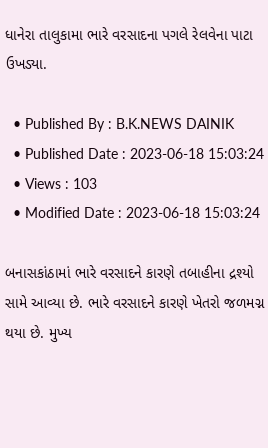ધાનેરા તાલુકામા ભારે વરસાદના પગલે રેલવેના પાટા ઉખડ્યા.

  • Published By : B.K.NEWS DAINIK
  • Published Date : 2023-06-18 15:03:24
  • Views : 103
  • Modified Date : 2023-06-18 15:03:24

બનાસકાંઠામાં ભારે વરસાદને કારણે તબાહીના દ્રશ્યો સામે આવ્યા છે. ભારે વરસાદને કારણે ખેતરો જળમગ્ન થયા છે. મુખ્ય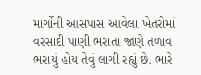માર્ગોની આસપાસ આવેલા ખેતરોમાં વરસાદી પાણી ભરાતા જાણે તળાવ ભરાયું હોય તેવું લાગી રહ્યું છે. ભારે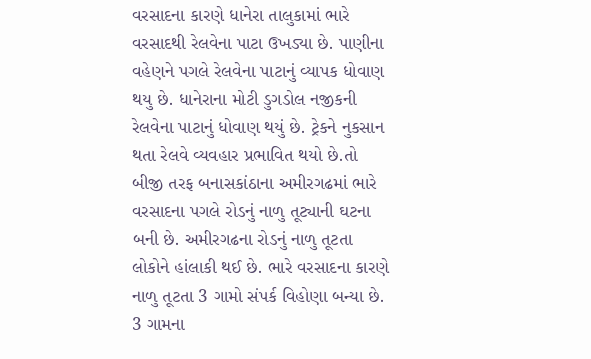વરસાદના કારણે ધાનેરા તાલુકામાં ભારે વરસાદથી રેલવેના પાટા ઉખડ્યા છે. પાણીના વહેણને પગલે રેલવેના પાટાનું વ્યાપક ધોવાણ થયુ છે. ધાનેરાના મોટી ડુગડોલ નજીકની રેલવેના પાટાનું ધોવાણ થયું છે. ટ્રેકને નુકસાન થતા રેલવે વ્યવહાર પ્રભાવિત થયો છે.તો બીજી તરફ બનાસકાંઠાના અમીરગઢમાં ભારે વરસાદના પગલે રોડનું નાળુ તૂટ્યાની ઘટના બની છે. અમીરગઢના રોડનું નાળુ તૂટતા લોકોને હાંલાકી થઈ છે. ભારે વરસાદના કારણે નાળુ તૂટતા 3 ગામો સંપર્ક વિહોણા બન્યા છે. 3 ગામના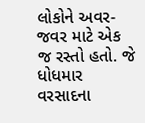લોકોને અવર-જવર માટે એક જ રસ્તો હતો. જે ધોધમાર વરસાદના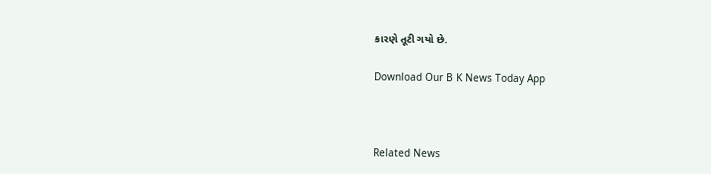કારણે તૂટી ગયો છે.

Download Our B K News Today App



Related News